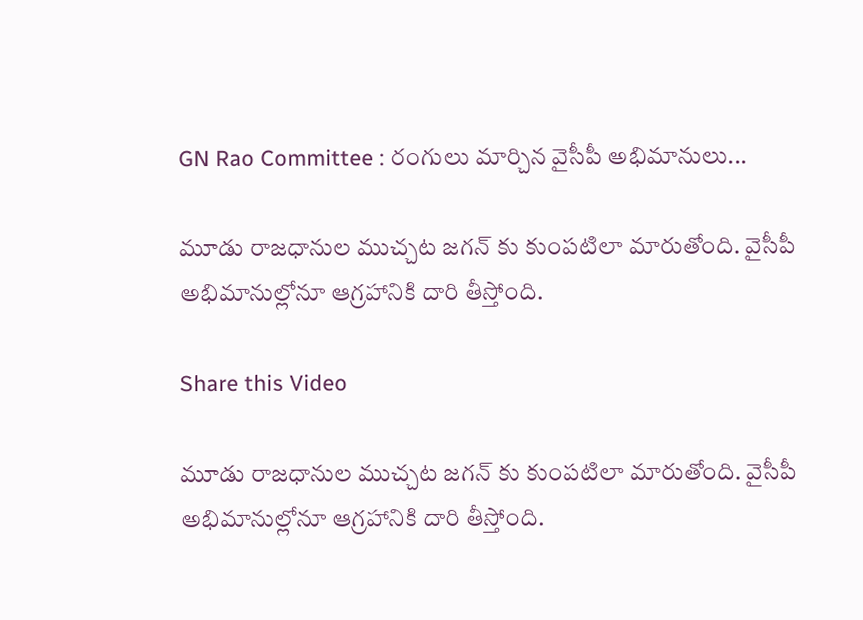GN Rao Committee : రంగులు మార్చిన వైసీపీ అభిమానులు...

మూడు రాజధానుల ముచ్చట జగన్ కు కుంపటిలా మారుతోంది. వైసీపీ అభిమానుల్లోనూ ఆగ్రహానికి దారి తీస్తోంది.

Share this Video

మూడు రాజధానుల ముచ్చట జగన్ కు కుంపటిలా మారుతోంది. వైసీపీ అభిమానుల్లోనూ ఆగ్రహానికి దారి తీస్తోంది.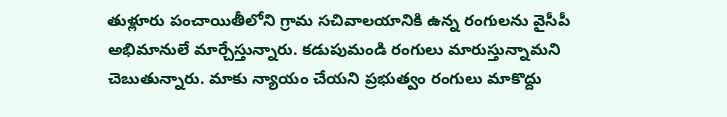తుళ్లూరు పంచాయితీలోని గ్రామ సచివాలయానికి ఉన్న రంగులను వైసీపీ అభిమానులే మార్చేస్తున్నారు. కడుపుమండి రంగులు మారుస్తున్నామని చెబుతున్నారు. మాకు న్యాయం చేయని ప్రభుత్వం రంగులు మాకొద్దు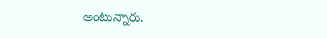అంటున్నారు.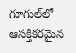గూగుల్‌లో ఆసక్తికరమైన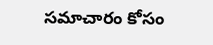సమాచారం కోసం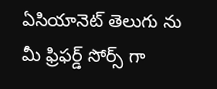ఏసియానెట్ తెలుగు ను మీ ఫ్రిఫర్డ్ సోర్స్ గా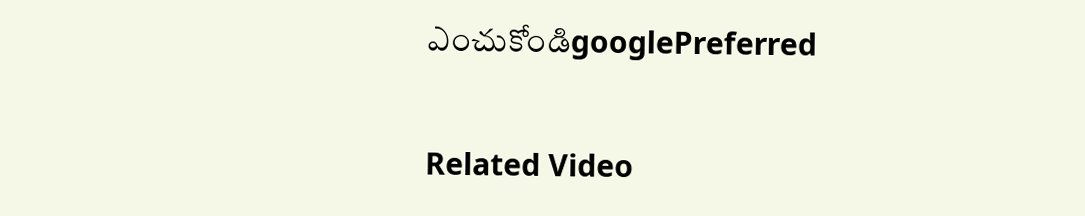ఎంచుకోండిgooglePreferred

Related Video